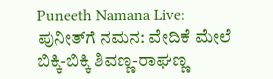Puneeth Namana Live: ಪುನೀತ್‌ಗೆ ನಮನ: ವೇದಿಕೆ ಮೇಲೆ ಬಿಕ್ಕಿ-ಬಿಕ್ಕಿ ಶಿವಣ್ಣ-ರಾಘಣ್ಣ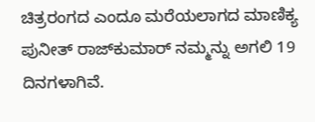ಚಿತ್ರರಂಗದ ಎಂದೂ ಮರೆಯಲಾಗದ ಮಾಣಿಕ್ಯ ಪುನೀತ್ ರಾಜ್‌ಕುಮಾರ್ ನಮ್ಮನ್ನು ಅಗಲಿ 19 ದಿನಗಳಾಗಿವೆ.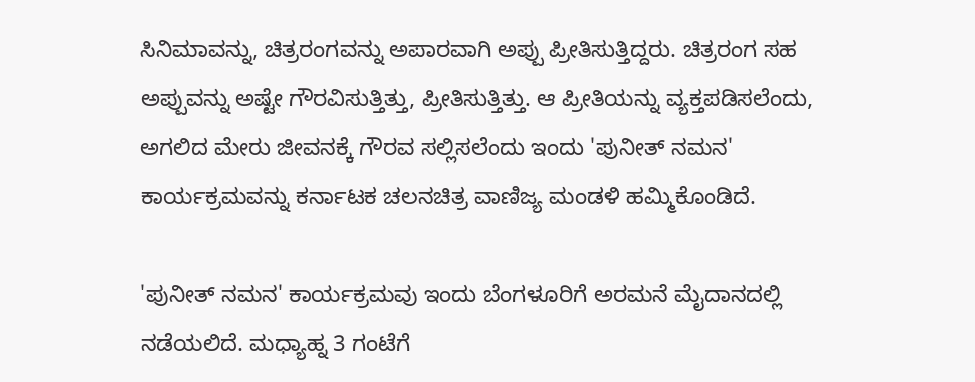ಸಿನಿಮಾವನ್ನು, ಚಿತ್ರರಂಗವನ್ನು ಅಪಾರವಾಗಿ ಅಪ್ಪು ಪ್ರೀತಿಸುತ್ತಿದ್ದರು. ಚಿತ್ರರಂಗ ಸಹ ಅಪ್ಪುವನ್ನು ಅಷ್ಟೇ ಗೌರವಿಸುತ್ತಿತ್ತು, ಪ್ರೀತಿಸುತ್ತಿತ್ತು. ಆ ಪ್ರೀತಿಯನ್ನು ವ್ಯಕ್ತಪಡಿಸಲೆಂದು, ಅಗಲಿದ ಮೇರು ಜೀವನಕ್ಕೆ ಗೌರವ ಸಲ್ಲಿಸಲೆಂದು ಇಂದು 'ಪುನೀತ್ ನಮನ' ಕಾರ್ಯಕ್ರಮವನ್ನು ಕರ್ನಾಟಕ ಚಲನಚಿತ್ರ ವಾಣಿಜ್ಯ ಮಂಡಳಿ ಹಮ್ಮಿಕೊಂಡಿದೆ.

'ಪುನೀತ್ ನಮನ' ಕಾರ್ಯಕ್ರಮವು ಇಂದು ಬೆಂಗಳೂರಿಗೆ ಅರಮನೆ ಮೈದಾನದಲ್ಲಿ ನಡೆಯಲಿದೆ. ಮಧ್ಯಾಹ್ನ 3 ಗಂಟೆಗೆ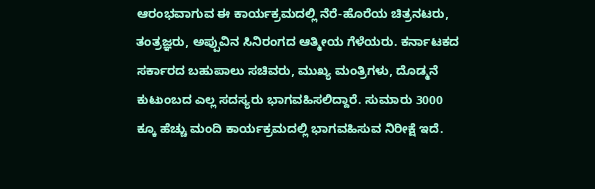ಆರಂಭವಾಗುವ ಈ ಕಾರ್ಯಕ್ರಮದಲ್ಲಿ ನೆರೆ-ಹೊರೆಯ ಚಿತ್ರನಟರು, ತಂತ್ರಜ್ಞರು, ಅಪ್ಪುವಿನ ಸಿನಿರಂಗದ ಆತ್ಮೀಯ ಗೆಳೆಯರು. ಕರ್ನಾಟಕದ ಸರ್ಕಾರದ ಬಹುಪಾಲು ಸಚಿವರು, ಮುಖ್ಯ ಮಂತ್ರಿಗಳು, ದೊಡ್ಮನೆ ಕುಟುಂಬದ ಎಲ್ಲ ಸದಸ್ಯರು ಭಾಗವಹಿಸಲಿದ್ದಾರೆ. ಸುಮಾರು 3000 ಕ್ಕೂ ಹೆಚ್ಚು ಮಂದಿ ಕಾರ್ಯಕ್ರಮದಲ್ಲಿ ಭಾಗವಹಿಸುವ ನಿರೀಕ್ಷೆ ಇದೆ.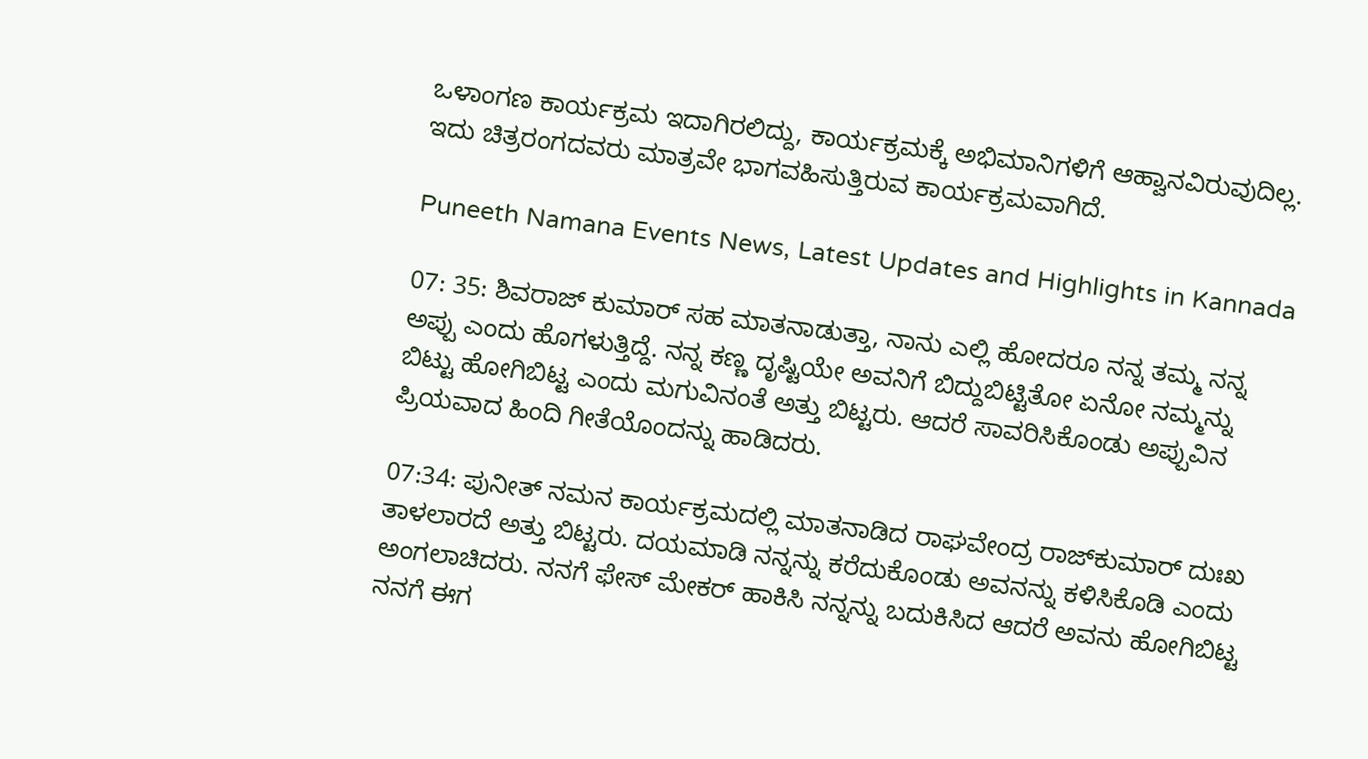ಒಳಾಂಗಣ ಕಾರ್ಯಕ್ರಮ ಇದಾಗಿರಲಿದ್ದು, ಕಾರ್ಯಕ್ರಮಕ್ಕೆ ಅಭಿಮಾನಿಗಳಿಗೆ ಆಹ್ವಾನವಿರುವುದಿಲ್ಲ. ಇದು ಚಿತ್ರರಂಗದವರು ಮಾತ್ರವೇ ಭಾಗವಹಿಸುತ್ತಿರುವ ಕಾರ್ಯಕ್ರಮವಾಗಿದೆ.

Puneeth Namana Events News, Latest Updates and Highlights in Kannada

07: 35: ಶಿವರಾಜ್ ಕುಮಾರ್ ಸಹ ಮಾತನಾಡುತ್ತಾ, ನಾನು ಎಲ್ಲಿ ಹೋದರೂ ನನ್ನ ತಮ್ಮ ನನ್ನ ಅಪ್ಪು ಎಂದು ಹೊಗಳುತ್ತಿದ್ದೆ. ನನ್ನ ಕಣ್ಣ ದೃಷ್ಟಿಯೇ ಅವನಿಗೆ ಬಿದ್ದುಬಿಟ್ಟಿತೋ ಏನೋ ನಮ್ಮನ್ನು ಬಿಟ್ಟು ಹೋಗಿಬಿಟ್ಟ ಎಂದು ಮಗುವಿನಂತೆ ಅತ್ತು ಬಿಟ್ಟರು. ಆದರೆ ಸಾವರಿಸಿಕೊಂಡು ಅಪ್ಪುವಿನ ಪ್ರಿಯವಾದ ಹಿಂದಿ ಗೀತೆಯೊಂದನ್ನು ಹಾಡಿದರು.

07:34: ಪುನೀತ್ ನಮನ ಕಾರ್ಯಕ್ರಮದಲ್ಲಿ ಮಾತನಾಡಿದ ರಾಘವೇಂದ್ರ ರಾಜ್‌ಕುಮಾರ್ ದುಃಖ ತಾಳಲಾರದೆ ಅತ್ತು ಬಿಟ್ಟರು. ದಯಮಾಡಿ ನನ್ನನ್ನು ಕರೆದುಕೊಂಡು ಅವನನ್ನು ಕಳಿಸಿಕೊಡಿ ಎಂದು ಅಂಗಲಾಚಿದರು. ನನಗೆ ಫೇಸ್‌ ಮೇಕರ್ ಹಾಕಿಸಿ ನನ್ನನ್ನು ಬದುಕಿಸಿದ ಆದರೆ ಅವನು ಹೋಗಿಬಿಟ್ಟ ನನಗೆ ಈಗ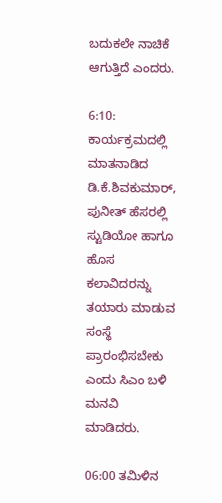ಬದುಕಲೇ ನಾಚಿಕೆ ಆಗುತ್ತಿದೆ ಎಂದರು.

6:10: ಕಾರ್ಯಕ್ರಮದಲ್ಲಿ ಮಾತನಾಡಿದ ಡಿ.ಕೆ.ಶಿವಕುಮಾರ್, ಪುನೀತ್ ಹೆಸರಲ್ಲಿ ಸ್ಟುಡಿಯೋ ಹಾಗೂ ಹೊಸ ಕಲಾವಿದರನ್ನು ತಯಾರು ಮಾಡುವ ಸಂಸ್ಥೆ ಪ್ರಾರಂಭಿಸಬೇಕು ಎಂದು ಸಿಎಂ ಬಳಿ ಮನವಿ ಮಾಡಿದರು.

06:00 ತಮಿಳಿನ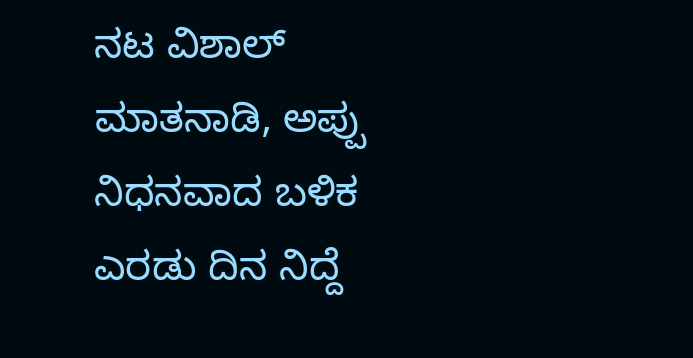ನಟ ವಿಶಾಲ್ ಮಾತನಾಡಿ, ಅಪ್ಪು ನಿಧನವಾದ ಬಳಿಕ ಎರಡು ದಿನ ನಿದ್ದೆ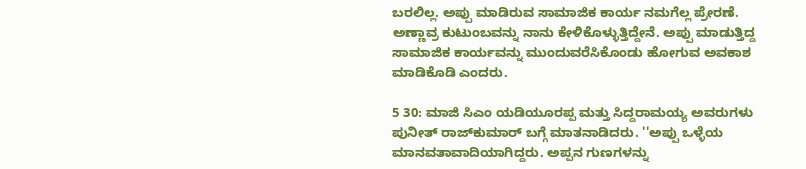ಬರಲಿಲ್ಲ. ಅಪ್ಪು ಮಾಡಿರುವ ಸಾಮಾಜಿಕ ಕಾರ್ಯ ನಮಗೆಲ್ಲ ಪ್ರೇರಣೆ. ಅಣ್ಣಾವ್ರ ಕುಟುಂಬವನ್ನು ನಾನು ಕೇಳಿಕೊಳ್ಳುತ್ತಿದ್ದೇನೆ. ಅಪ್ಪು ಮಾಡುತ್ತಿದ್ದ ಸಾಮಾಜಿಕ ಕಾರ್ಯವನ್ನು ಮುಂದುವರೆಸಿಕೊಂಡು ಹೋಗುವ ಅವಕಾಶ ಮಾಡಿಕೊಡಿ ಎಂದರು.

5 30: ಮಾಜಿ ಸಿಎಂ ಯಡಿಯೂರಪ್ಪ ಮತ್ತು ಸಿದ್ದರಾಮಯ್ಯ ಅವರುಗಳು ಪುನೀತ್ ರಾಜ್‌ಕುಮಾರ್ ಬಗ್ಗೆ ಮಾತನಾಡಿದರು. ''ಅಪ್ಪು ಒಳ್ಳೆಯ ಮಾನವತಾವಾದಿಯಾಗಿದ್ದರು. ಅಪ್ಪನ ಗುಣಗಳನ್ನು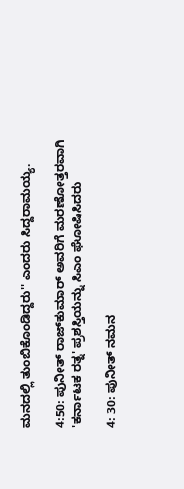ಮನದಲ್ಲಿ ತುಂಬಿಕೊಂಡಿದ್ದರು'' ಎಂದರು ಸಿದ್ದರಾಮಯ್ಯ.

4:50: ಪುನೀತ್ ರಾಜ್‌ಕುಮಾರ್‌ ಅವರಿಗೆ ಮರಣೋತ್ತರವಾಗಿ 'ಕರ್ನಾಟಕ ರತ್ನ' ಪ್ರಶಸ್ತಿಯನ್ನು ಸಿಎಂ ಘೋಷಿಸಿದರು

4: 30: ಪುನೀತ್ ನಮನ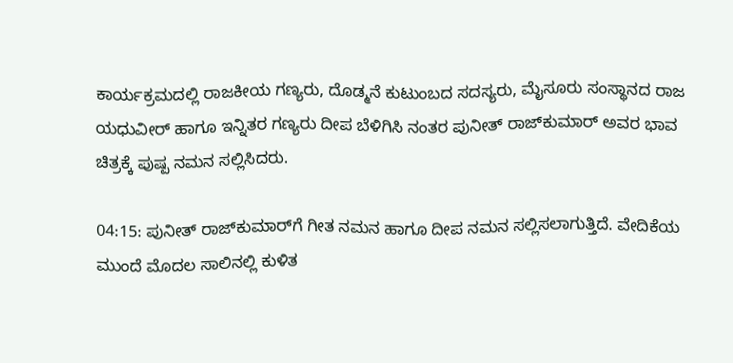ಕಾರ್ಯಕ್ರಮದಲ್ಲಿ ರಾಜಕೀಯ ಗಣ್ಯರು, ದೊಡ್ಮನೆ ಕುಟುಂಬದ ಸದಸ್ಯರು, ಮೈಸೂರು ಸಂಸ್ಥಾನದ ರಾಜ ಯಧುವೀರ್ ಹಾಗೂ ಇನ್ನಿತರ ಗಣ್ಯರು ದೀಪ ಬೆಳಿಗಿಸಿ ನಂತರ ಪುನೀತ್ ರಾಜ್‌ಕುಮಾರ್ ಅವರ ಭಾವ ಚಿತ್ರಕ್ಕೆ ಪುಷ್ಪ ನಮನ ಸಲ್ಲಿಸಿದರು.

04:15: ಪುನೀತ್ ರಾಜ್‌ಕುಮಾರ್‌ಗೆ ಗೀತ ನಮನ ಹಾಗೂ ದೀಪ ನಮನ ಸಲ್ಲಿಸಲಾಗುತ್ತಿದೆ. ವೇದಿಕೆಯ ಮುಂದೆ ಮೊದಲ ಸಾಲಿನಲ್ಲಿ ಕುಳಿತ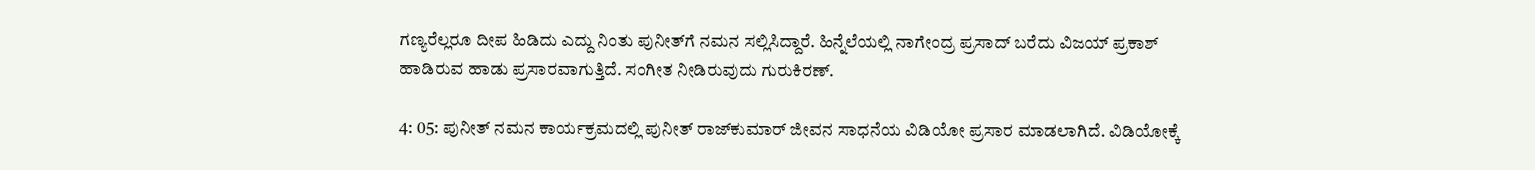ಗಣ್ಯರೆಲ್ಲರೂ ದೀಪ ಹಿಡಿದು ಎದ್ದು ನಿಂತು ಪುನೀತ್‌ಗೆ ನಮನ ಸಲ್ಲಿಸಿದ್ದಾರೆ. ಹಿನ್ನೆಲೆಯಲ್ಲಿ ನಾಗೇಂದ್ರ ಪ್ರಸಾದ್ ಬರೆದು ವಿಜಯ್ ಪ್ರಕಾಶ್ ಹಾಡಿರುವ ಹಾಡು ಪ್ರಸಾರವಾಗುತ್ತಿದೆ. ಸಂಗೀತ ನೀಡಿರುವುದು ಗುರುಕಿರಣ್.

4: 05: ಪುನೀತ್ ನಮನ ಕಾರ್ಯಕ್ರಮದಲ್ಲಿ ಪುನೀತ್ ರಾಜ್‌ಕುಮಾರ್ ಜೀವನ ಸಾಧನೆಯ ವಿಡಿಯೋ ಪ್ರಸಾರ ಮಾಡಲಾಗಿದೆ. ವಿಡಿಯೋಕ್ಕೆ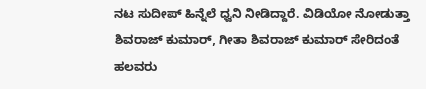ನಟ ಸುದೀಪ್ ಹಿನ್ನೆಲೆ ಧ್ವನಿ ನೀಡಿದ್ದಾರೆ. ವಿಡಿಯೋ ನೋಡುತ್ತಾ ಶಿವರಾಜ್ ಕುಮಾರ್, ಗೀತಾ ಶಿವರಾಜ್ ಕುಮಾರ್ ಸೇರಿದಂತೆ ಹಲವರು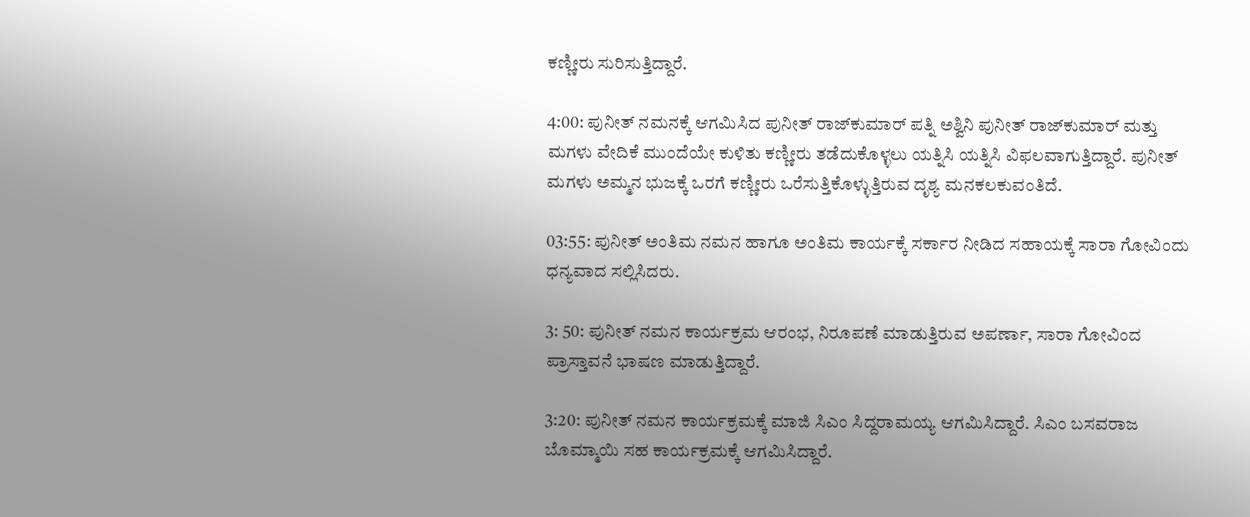ಕಣ್ಣೀರು ಸುರಿಸುತ್ತಿದ್ದಾರೆ.

4:00: ಪುನೀತ್ ನಮನಕ್ಕೆ ಆಗಮಿಸಿದ ಪುನೀತ್ ರಾಜ್‌ಕುಮಾರ್ ಪತ್ನಿ ಅಶ್ವಿನಿ ಪುನೀತ್ ರಾಜ್‌ಕುಮಾರ್ ಮತ್ತು ಮಗಳು ವೇದಿಕೆ ಮುಂದೆಯೇ ಕುಳಿತು ಕಣ್ಣೀರು ತಡೆದುಕೊಳ್ಳಲು ಯತ್ನಿಸಿ ಯತ್ನಿಸಿ ವಿಫಲವಾಗುತ್ತಿದ್ದಾರೆ. ಪುನೀತ್ ಮಗಳು ಅಮ್ಮನ ಭುಜಕ್ಕೆ ಒರಗೆ ಕಣ್ಣೀರು ಒರೆಸುತ್ತಿಕೊಳ್ಳುತ್ತಿರುವ ದೃಶ್ಯ ಮನಕಲಕುವಂತಿದೆ.

03:55: ಪುನೀತ್ ಅಂತಿಮ ನಮನ ಹಾಗೂ ಅಂತಿಮ ಕಾರ್ಯಕ್ಕೆ ಸರ್ಕಾರ ನೀಡಿದ ಸಹಾಯಕ್ಕೆ ಸಾರಾ ಗೋವಿಂದು ಧನ್ಯವಾದ ಸಲ್ಲಿಸಿದರು.

3: 50: ಪುನೀತ್ ನಮನ ಕಾರ್ಯಕ್ರಮ ಆರಂಭ, ನಿರೂಪಣೆ ಮಾಡುತ್ತಿರುವ ಅಪರ್ಣಾ, ಸಾರಾ ಗೋವಿಂದ ಪ್ರಾಸ್ತಾವನೆ ಭಾಷಣ ಮಾಡುತ್ತಿದ್ದಾರೆ.

3:20: ಪುನೀತ್ ನಮನ ಕಾರ್ಯಕ್ರಮಕ್ಕೆ ಮಾಜಿ ಸಿಎಂ ಸಿದ್ದರಾಮಯ್ಯ ಆಗಮಿಸಿದ್ದಾರೆ. ಸಿಎಂ ಬಸವರಾಜ ಬೊಮ್ಮಾಯಿ ಸಹ ಕಾರ್ಯಕ್ರಮಕ್ಕೆ ಆಗಮಿಸಿದ್ದಾರೆ.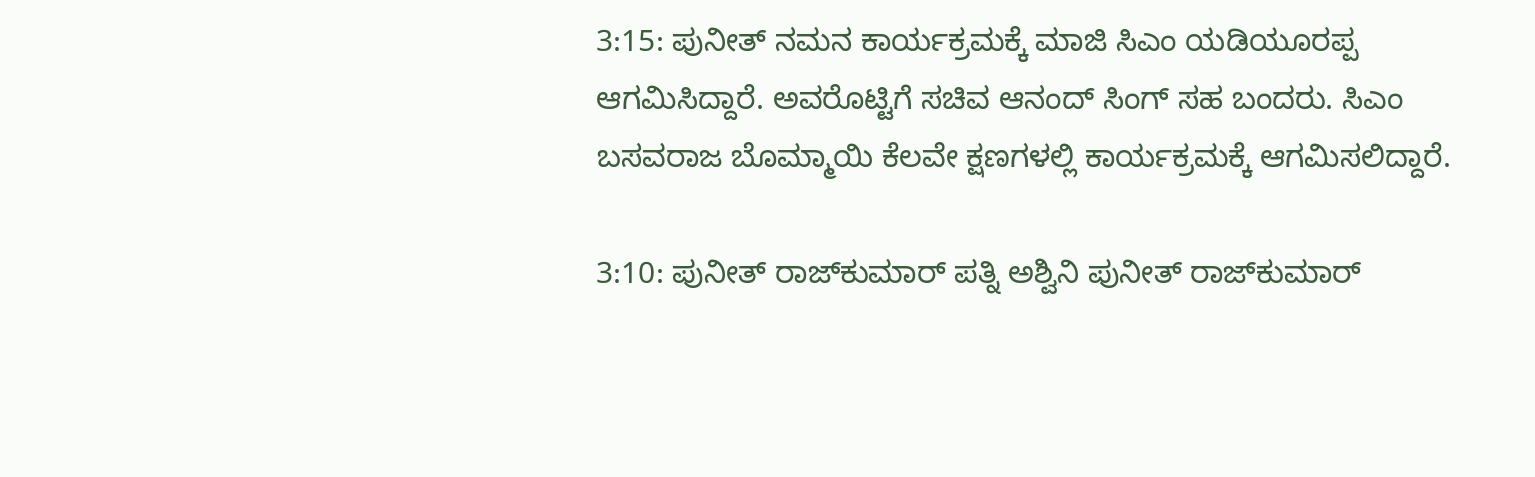3:15: ಪುನೀತ್ ನಮನ ಕಾರ್ಯಕ್ರಮಕ್ಕೆ ಮಾಜಿ ಸಿಎಂ ಯಡಿಯೂರಪ್ಪ ಆಗಮಿಸಿದ್ದಾರೆ. ಅವರೊಟ್ಟಿಗೆ ಸಚಿವ ಆನಂದ್ ಸಿಂಗ್ ಸಹ ಬಂದರು. ಸಿಎಂ ಬಸವರಾಜ ಬೊಮ್ಮಾಯಿ ಕೆಲವೇ ಕ್ಷಣಗಳಲ್ಲಿ ಕಾರ್ಯಕ್ರಮಕ್ಕೆ ಆಗಮಿಸಲಿದ್ದಾರೆ.

3:10: ಪುನೀತ್ ರಾಜ್‌ಕುಮಾರ್ ಪತ್ನಿ ಅಶ್ವಿನಿ ಪುನೀತ್ ರಾಜ್‌ಕುಮಾರ್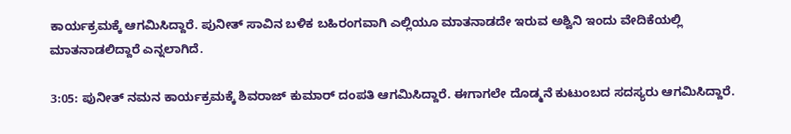ಕಾರ್ಯಕ್ರಮಕ್ಕೆ ಆಗಮಿಸಿದ್ದಾರೆ. ಪುನೀತ್ ಸಾವಿನ ಬಳಿಕ ಬಹಿರಂಗವಾಗಿ ಎಲ್ಲಿಯೂ ಮಾತನಾಡದೇ ಇರುವ ಅಶ್ವಿನಿ ಇಂದು ವೇದಿಕೆಯಲ್ಲಿ ಮಾತನಾಡಲಿದ್ದಾರೆ ಎನ್ನಲಾಗಿದೆ.

3:05: ಪುನೀತ್ ನಮನ ಕಾರ್ಯಕ್ರಮಕ್ಕೆ ಶಿವರಾಜ್ ಕುಮಾರ್ ದಂಪತಿ ಆಗಮಿಸಿದ್ದಾರೆ. ಈಗಾಗಲೇ ದೊಡ್ಮನೆ ಕುಟುಂಬದ ಸದಸ್ಯರು ಆಗಮಿಸಿದ್ದಾರೆ.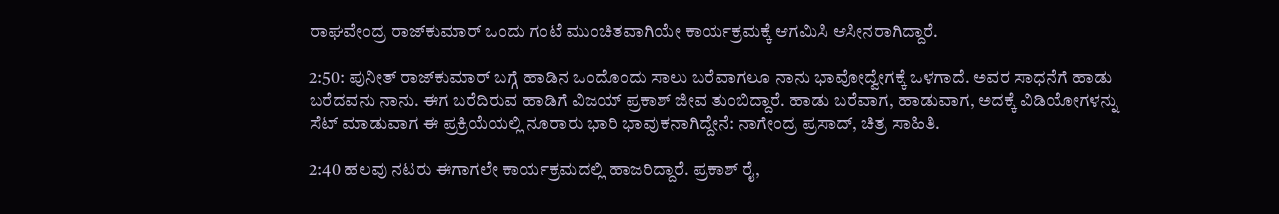ರಾಘವೇಂದ್ರ ರಾಜ್‌ಕುಮಾರ್ ಒಂದು ಗಂಟೆ ಮುಂಚಿತವಾಗಿಯೇ ಕಾರ್ಯಕ್ರಮಕ್ಕೆ ಆಗಮಿಸಿ ಆಸೀನರಾಗಿದ್ದಾರೆ.

2:50: ಪುನೀತ್ ರಾಜ್‌ಕುಮಾರ್‌ ಬಗ್ಗೆ ಹಾಡಿನ ಒಂದೊಂದು ಸಾಲು ಬರೆವಾಗಲೂ ನಾನು ಭಾವೋದ್ವೇಗಕ್ಕೆ ಒಳಗಾದೆ. ಅವರ ಸಾಧನೆಗೆ ಹಾಡು ಬರೆದವನು ನಾನು. ಈಗ ಬರೆದಿರುವ ಹಾಡಿಗೆ ವಿಜಯ್ ಪ್ರಕಾಶ್ ಜೀವ ತುಂಬಿದ್ದಾರೆ. ಹಾಡು ಬರೆವಾಗ, ಹಾಡುವಾಗ, ಅದಕ್ಕೆ ವಿಡಿಯೋಗಳನ್ನು ಸೆಟ್ ಮಾಡುವಾಗ ಈ ಪ್ರಕ್ರಿಯೆಯಲ್ಲಿ ನೂರಾರು ಭಾರಿ ಭಾವುಕನಾಗಿದ್ದೇನೆ: ನಾಗೇಂದ್ರ ಪ್ರಸಾದ್, ಚಿತ್ರ ಸಾಹಿತಿ.

2:40 ಹಲವು ನಟರು ಈಗಾಗಲೇ ಕಾರ್ಯಕ್ರಮದಲ್ಲಿ ಹಾಜರಿದ್ದಾರೆ. ಪ್ರಕಾಶ್ ರೈ,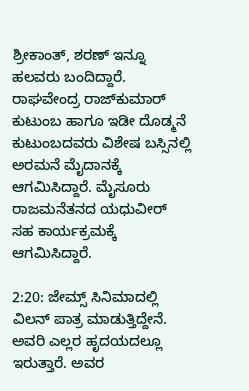ಶ್ರೀಕಾಂತ್, ಶರಣ್ ಇನ್ನೂ ಹಲವರು ಬಂದಿದ್ದಾರೆ. ರಾಘವೇಂದ್ರ ರಾಜ್‌ಕುಮಾರ್ ಕುಟುಂಬ ಹಾಗೂ ಇಡೀ ದೊಡ್ಮನೆ ಕುಟುಂಬದವರು ವಿಶೇಷ ಬಸ್ಸಿನಲ್ಲಿ ಅರಮನೆ ಮೈದಾನಕ್ಕೆ ಆಗಮಿಸಿದ್ದಾರೆ. ಮೈಸೂರು ರಾಜಮನೆತನದ ಯಧುವೀರ್ ಸಹ ಕಾರ್ಯಕ್ರಮಕ್ಕೆ ಆಗಮಿಸಿದ್ದಾರೆ.

2:20: ಜೇಮ್ಸ್ ಸಿನಿಮಾದಲ್ಲಿ ವಿಲನ್ ಪಾತ್ರ ಮಾಡುತ್ತಿದ್ದೇನೆ. ಅವರಿ ಎಲ್ಲರ ಹೃದಯದಲ್ಲೂ ಇರುತ್ತಾರೆ. ಅವರ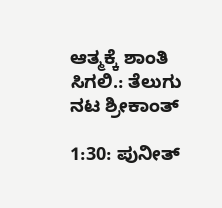ಆತ್ಮಕ್ಕೆ ಶಾಂತಿ ಸಿಗಲಿ.: ತೆಲುಗು ನಟ ಶ್ರೀಕಾಂತ್

1:30: ಪುನೀತ್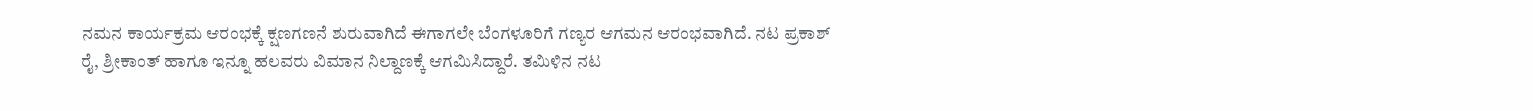ನಮನ ಕಾರ್ಯಕ್ರಮ ಆರಂಭಕ್ಕೆ ಕ್ಷಣಗಣನೆ ಶುರುವಾಗಿದೆ ಈಗಾಗಲೇ ಬೆಂಗಳೂರಿಗೆ ಗಣ್ಯರ ಆಗಮನ ಆರಂಭವಾಗಿದೆ. ನಟ ಪ್ರಕಾಶ್ ರೈ, ಶ್ರೀಕಾಂತ್ ಹಾಗೂ ಇನ್ನೂ ಹಲವರು ವಿಮಾನ ನಿಲ್ದಾಣಕ್ಕೆ ಆಗಮಿಸಿದ್ದಾರೆ. ತಮಿಳಿನ ನಟ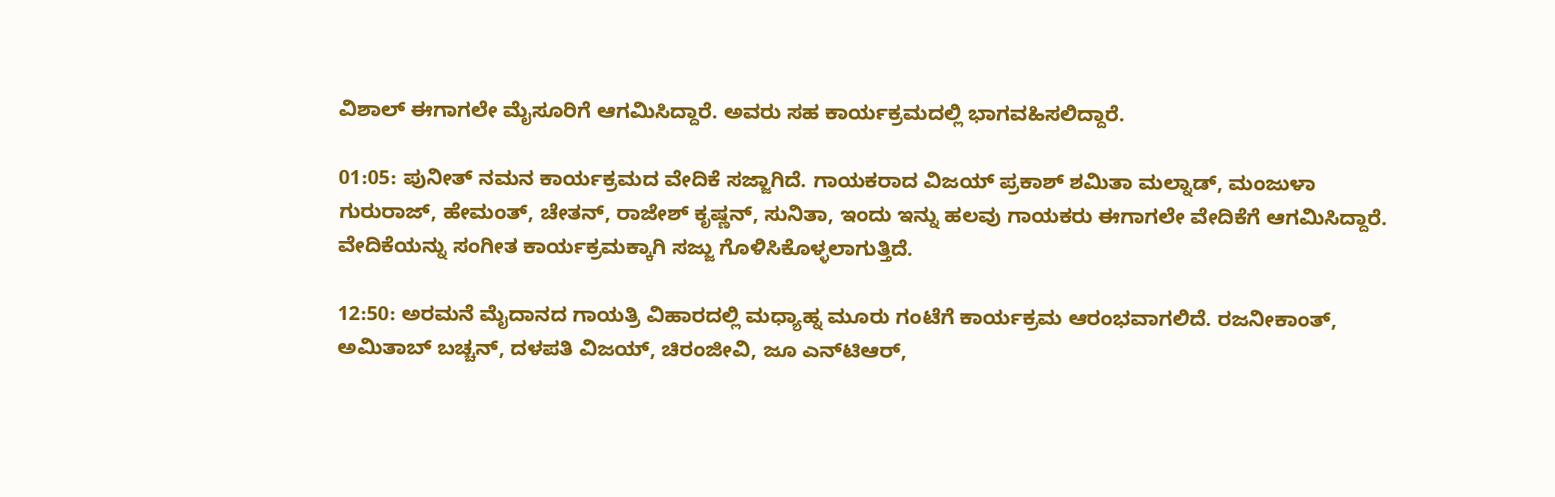ವಿಶಾಲ್ ಈಗಾಗಲೇ ಮೈಸೂರಿಗೆ ಆಗಮಿಸಿದ್ದಾರೆ. ಅವರು ಸಹ ಕಾರ್ಯಕ್ರಮದಲ್ಲಿ ಭಾಗವಹಿಸಲಿದ್ದಾರೆ.

01:05: ಪುನೀತ್ ನಮನ ಕಾರ್ಯಕ್ರಮದ ವೇದಿಕೆ ಸಜ್ಜಾಗಿದೆ. ಗಾಯಕರಾದ ವಿಜಯ್ ಪ್ರಕಾಶ್ ಶಮಿತಾ ಮಲ್ನಾಡ್, ಮಂಜುಳಾ ಗುರುರಾಜ್, ಹೇಮಂತ್, ಚೇತನ್, ರಾಜೇಶ್ ಕೃಷ್ಣನ್, ಸುನಿತಾ, ಇಂದು ಇನ್ನು ಹಲವು ಗಾಯಕರು ಈಗಾಗಲೇ ವೇದಿಕೆಗೆ ಆಗಮಿಸಿದ್ದಾರೆ. ವೇದಿಕೆಯನ್ನು ಸಂಗೀತ ಕಾರ್ಯಕ್ರಮಕ್ಕಾಗಿ ಸಜ್ಜು ಗೊಳಿಸಿಕೊಳ್ಳಲಾಗುತ್ತಿದೆ.

12:50: ಅರಮನೆ ಮೈದಾನದ ಗಾಯತ್ರಿ ವಿಹಾರದಲ್ಲಿ ಮಧ್ಯಾಹ್ನ ಮೂರು ಗಂಟೆಗೆ ಕಾರ್ಯಕ್ರಮ ಆರಂಭವಾಗಲಿದೆ. ರಜನೀಕಾಂತ್, ಅಮಿತಾಬ್ ಬಚ್ಚನ್, ದಳಪತಿ ವಿಜಯ್, ಚಿರಂಜೀವಿ, ಜೂ ಎನ್‌ಟಿಆರ್,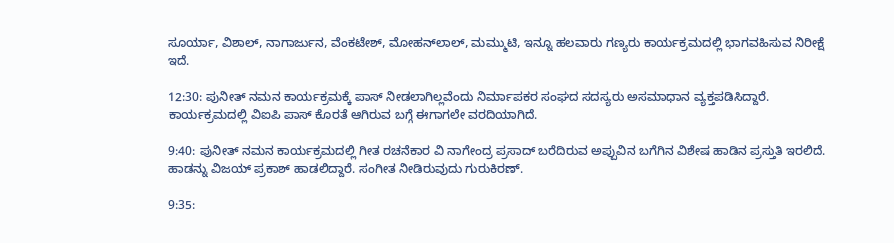ಸೂರ್ಯಾ, ವಿಶಾಲ್, ನಾಗಾರ್ಜುನ, ವೆಂಕಟೇಶ್, ಮೋಹನ್‌ಲಾಲ್, ಮಮ್ಮುಟಿ, ಇನ್ನೂ ಹಲವಾರು ಗಣ್ಯರು ಕಾರ್ಯಕ್ರಮದಲ್ಲಿ ಭಾಗವಹಿಸುವ ನಿರೀಕ್ಷೆ ಇದೆ.

12:30: ಪುನೀತ್ ನಮನ ಕಾರ್ಯಕ್ರಮಕ್ಕೆ ಪಾಸ್ ನೀಡಲಾಗಿಲ್ಲವೆಂದು ನಿರ್ಮಾಪಕರ ಸಂಘದ ಸದಸ್ಯರು ಅಸಮಾಧಾನ ವ್ಯಕ್ತಪಡಿಸಿದ್ದಾರೆ. ಕಾರ್ಯಕ್ರಮದಲ್ಲಿ ವಿಐಪಿ ಪಾಸ್ ಕೊರತೆ ಆಗಿರುವ ಬಗ್ಗೆ ಈಗಾಗಲೇ ವರದಿಯಾಗಿದೆ.

9:40: ಪುನೀತ್ ನಮನ ಕಾರ್ಯಕ್ರಮದಲ್ಲಿ ಗೀತ ರಚನೆಕಾರ ವಿ ನಾಗೇಂದ್ರ ಪ್ರಸಾದ್ ಬರೆದಿರುವ ಅಪ್ಪುವಿನ ಬಗೆಗಿನ ವಿಶೇಷ ಹಾಡಿನ ಪ್ರಸ್ತುತಿ ಇರಲಿದೆ. ಹಾಡನ್ನು ವಿಜಯ್ ಪ್ರಕಾಶ್ ಹಾಡಲಿದ್ದಾರೆ. ಸಂಗೀತ ನೀಡಿರುವುದು ಗುರುಕಿರಣ್.

9:35: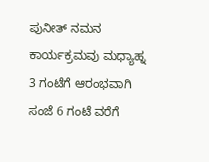ಪುನೀತ್ ನಮನ ಕಾರ್ಯಕ್ರಮವು ಮಧ್ಯಾಹ್ನ 3 ಗಂಟೆಗೆ ಆರಂಭವಾಗಿ ಸಂಜೆ 6 ಗಂಟೆ ವರೆಗೆ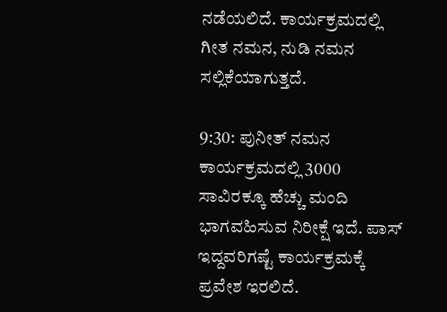ನಡೆಯಲಿದೆ. ಕಾರ್ಯಕ್ರಮದಲ್ಲಿ ಗೀತ ನಮನ, ನುಡಿ ನಮನ ಸಲ್ಲಿಕೆಯಾಗುತ್ತದೆ.

9:30: ಪುನೀತ್ ನಮನ ಕಾರ್ಯಕ್ರಮದಲ್ಲಿ 3000 ಸಾವಿರಕ್ಕೂ ಹೆಚ್ಚು ಮಂದಿ ಭಾಗವಹಿಸುವ ನಿರೀಕ್ಷೆ ಇದೆ. ಪಾಸ್ ಇದ್ದವರಿಗಷ್ಟೆ ಕಾರ್ಯಕ್ರಮಕ್ಕೆ ಪ್ರವೇಶ ಇರಲಿದೆ.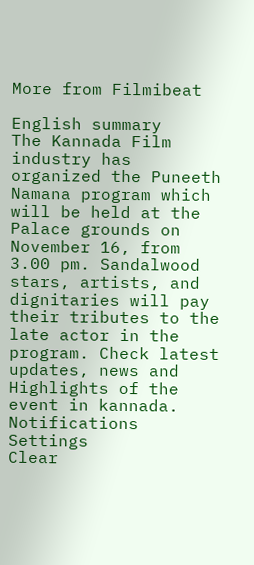More from Filmibeat

English summary
The Kannada Film industry has organized the Puneeth Namana program which will be held at the Palace grounds on November 16, from 3.00 pm. Sandalwood stars, artists, and dignitaries will pay their tributes to the late actor in the program. Check latest updates, news and Highlights of the event in kannada.
Notifications
Settings
Clear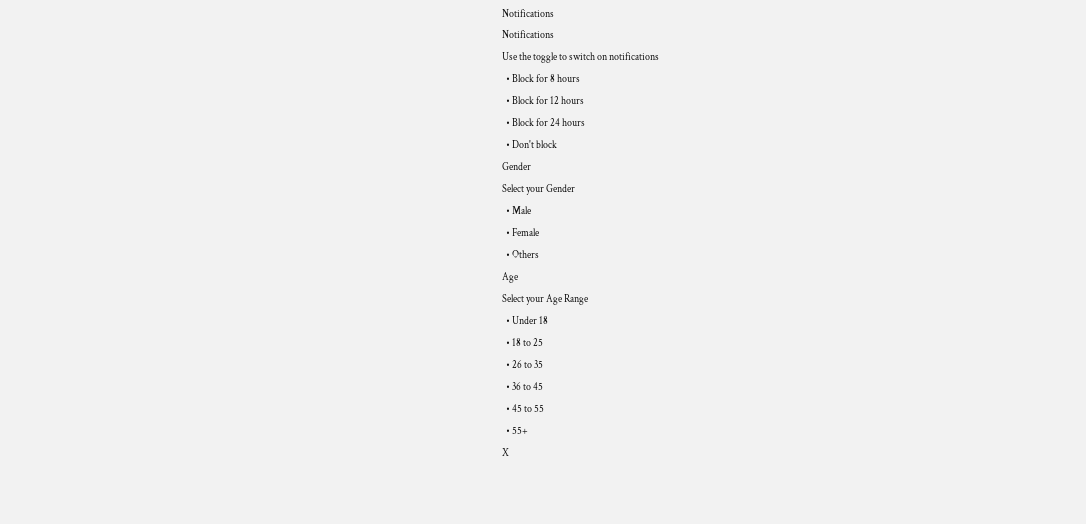Notifications
Notifications
Use the toggle to switch on notifications
  • Block for 8 hours
  • Block for 12 hours
  • Block for 24 hours
  • Don't block
Gender
Select your Gender
  • Male
  • Female
  • Others
Age
Select your Age Range
  • Under 18
  • 18 to 25
  • 26 to 35
  • 36 to 45
  • 45 to 55
  • 55+
X